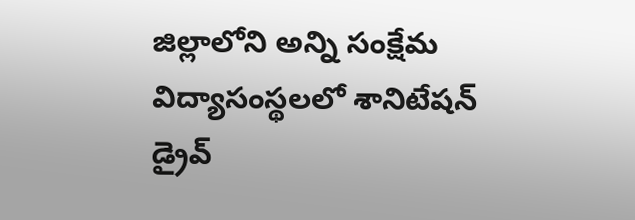జిల్లాలోని అన్ని సంక్షేమ విద్యాసంస్థలలో శానిటేషన్ డ్రైవ్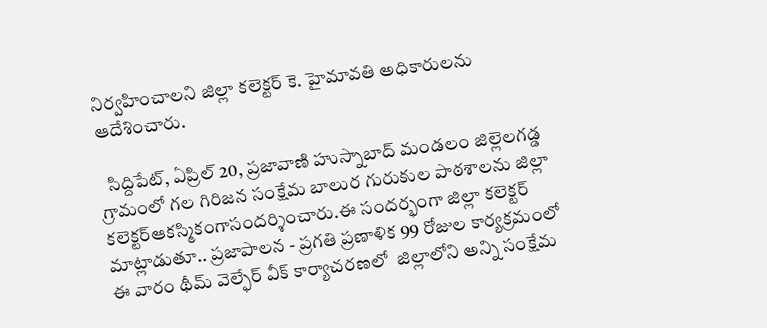నిర్వహించాలని జిల్లా కలెక్టర్ కె. హైమావతి అధికారులను ఆదేశించారు.

  సిద్దిపేట్, ఏప్రిల్ 20, ప్రజావాణి హుస్నాబాద్ మండలం జిల్లెలగడ్డ గ్రామంలో గల గిరిజన సంక్షేమ బాలుర గురుకుల పాఠశాలను జిల్లా కలెక్టర్ఆకస్మికంగాసందర్శించారు.ఈ సందర్భంగా జిల్లా కలెక్టర్ మాట్లాడుతూ.. ప్రజాపాలన - ప్రగతి ప్రణాళిక 99 రోజుల కార్యక్రమంలో ఈ వారం థీమ్ వెల్ఫేర్ వీక్ కార్యాచరణలో  జిల్లాలోని అన్ని సంక్షేమ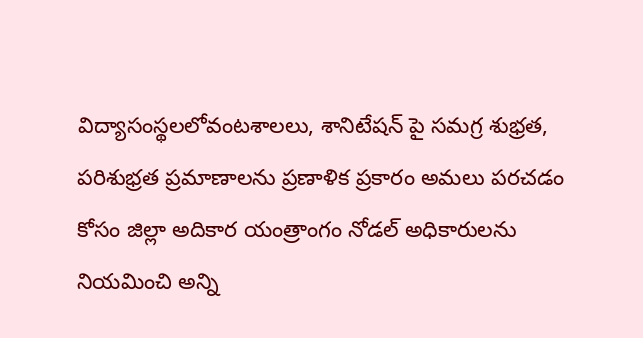విద్యాసంస్థలలోవంటశాలలు, శానిటేషన్ పై సమగ్ర శుభ్రత, పరిశుభ్రత ప్రమాణాలను ప్రణాళిక ప్రకారం అమలు పరచడం కోసం జిల్లా అదికార యంత్రాంగం నోడల్ అధికారులను నియమించి అన్ని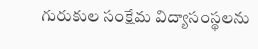గురుకుల సంక్షేమ విద్యాసంస్థలను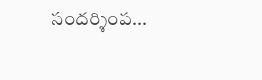సందర్శింప...